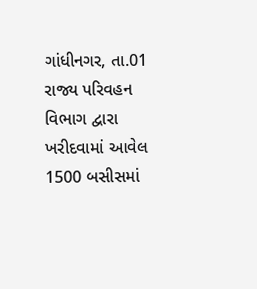ગાંધીનગર, તા.01
રાજ્ય પરિવહન વિભાગ દ્વારા ખરીદવામાં આવેલ 1500 બસીસમાં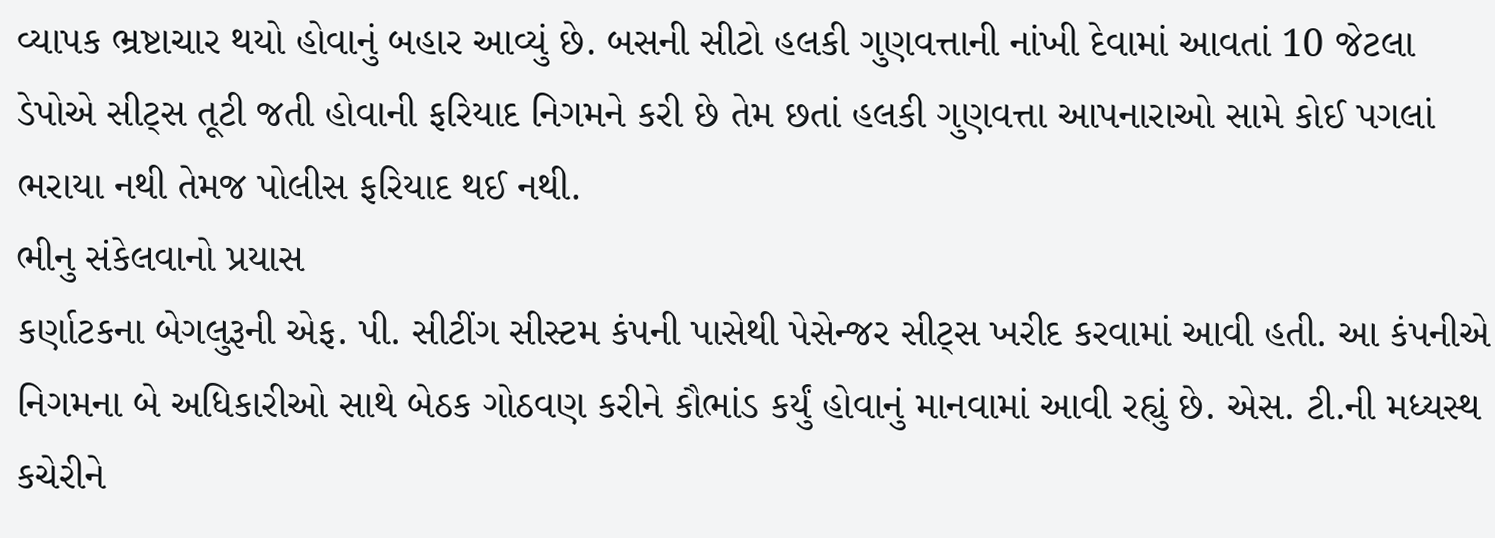વ્યાપક ભ્રષ્ટાચાર થયો હોવાનું બહાર આવ્યું છે. બસની સીટો હલકી ગુણવત્તાની નાંખી દેવામાં આવતાં 10 જેટલા ડેપોએ સીટ્સ તૂટી જતી હોવાની ફરિયાદ નિગમને કરી છે તેમ છતાં હલકી ગુણવત્તા આપનારાઓ સામે કોઈ પગલાં ભરાયા નથી તેમજ પોલીસ ફરિયાદ થઈ નથી.
ભીનુ સંકેલવાનો પ્રયાસ
કર્ણાટકના બેગલુરૂની એફ. પી. સીટીંગ સીસ્ટમ કંપની પાસેથી પેસેન્જર સીટ્સ ખરીદ કરવામાં આવી હતી. આ કંપનીએ નિગમના બે અધિકારીઓ સાથે બેઠક ગોઠવણ કરીને કૌભાંડ કર્યું હોવાનું માનવામાં આવી રહ્યું છે. એસ. ટી.ની મધ્યસ્થ કચેરીને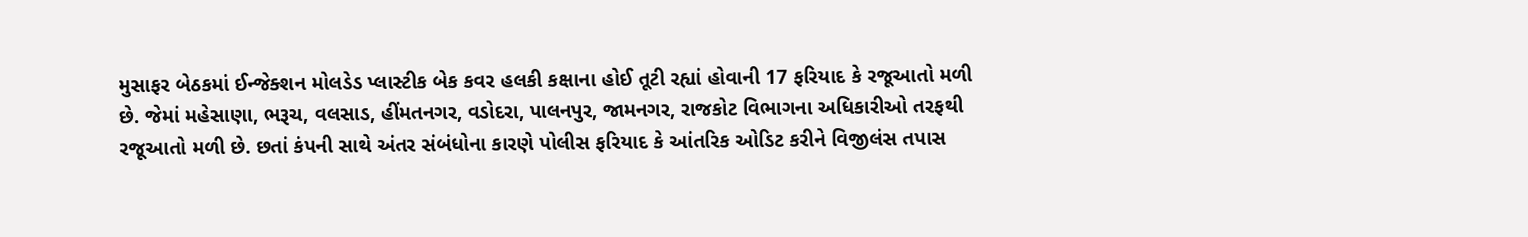મુસાફર બેઠકમાં ઈન્જેક્શન મોલડેડ પ્લાસ્ટીક બેક કવર હલકી કક્ષાના હોઈ તૂટી રહ્યાં હોવાની 17 ફરિયાદ કે રજૂઆતો મળી છે. જેમાં મહેસાણા, ભરૂચ, વલસાડ, હીંમતનગર, વડોદરા, પાલનપુર, જામનગર, રાજકોટ વિભાગના અધિકારીઓ તરફથી રજૂઆતો મળી છે. છતાં કંપની સાથે અંતર સંબંધોના કારણે પોલીસ ફરિયાદ કે આંતરિક ઓડિટ કરીને વિજીલંસ તપાસ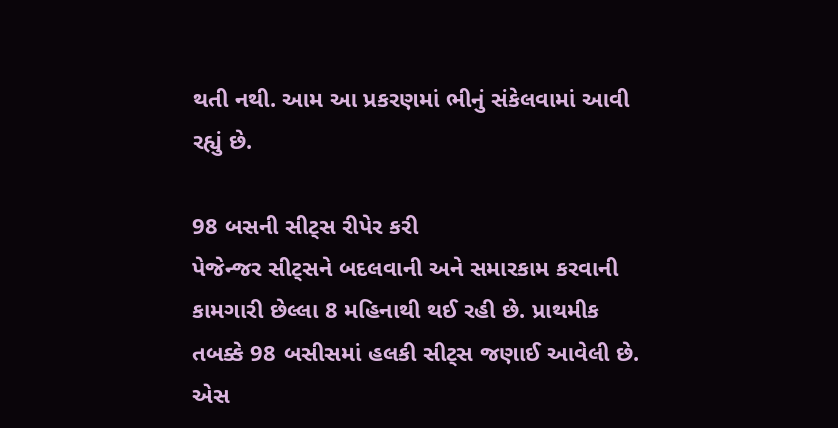થતી નથી. આમ આ પ્રકરણમાં ભીનું સંકેલવામાં આવી રહ્યું છે.

98 બસની સીટ્સ રીપેર કરી
પેજેન્જર સીટ્સને બદલવાની અને સમારકામ કરવાની કામગારી છેલ્લા 8 મહિનાથી થઈ રહી છે. પ્રાથમીક તબક્કે 98 બસીસમાં હલકી સીટ્સ જણાઈ આવેલી છે. એસ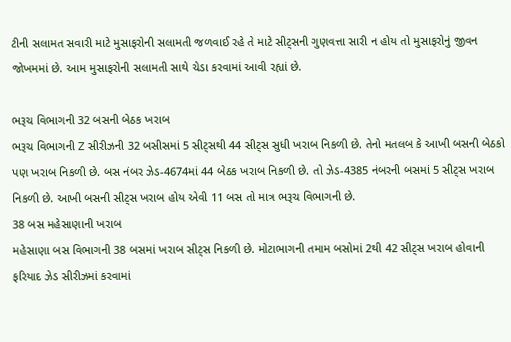ટીની સલામત સવારી માટે મુસાફરોની સલામતી જળવાઈ રહે તે માટે સીટ્સની ગુણવત્તા સારી ન હોય તો મુસાફરોનું જીવન જોખમમાં છે. આમ મુસાફરોની સલામતી સાથે ચેડા કરવામાં આવી રહ્યાં છે.

ભરૂચ વિભાગની 32 બસની બેઠક ખરાબ
ભરૂચ વિભાગની Z સીરીઝની 32 બસીસમાં 5 સીટ્સથી 44 સીટ્સ સુધી ખરાબ નિકળી છે. તેનો મતલબ કે આખી બસની બેઠકો પણ ખરાબ નિકળી છે. બસ નંબર ઝેડ-4674માં 44 બેઠક ખરાબ નિકળી છે. તો ઝેડ-4385 નંબરની બસમાં 5 સીટ્સ ખરાબ નિકળી છે. આખી બસની સીટ્સ ખરાબ હોય એવી 11 બસ તો માત્ર ભરૂચ વિભાગની છે.
38 બસ મહેસાણાની ખરાબ
મહેસાણા બસ વિભાગની 38 બસમાં ખરાબ સીટ્સ નિકળી છે. મોટાભાગની તમામ બસોમાં 2થી 42 સીટ્સ ખરાબ હોવાની ફરિયાદ ઝેડ સીરીઝમાં કરવામાં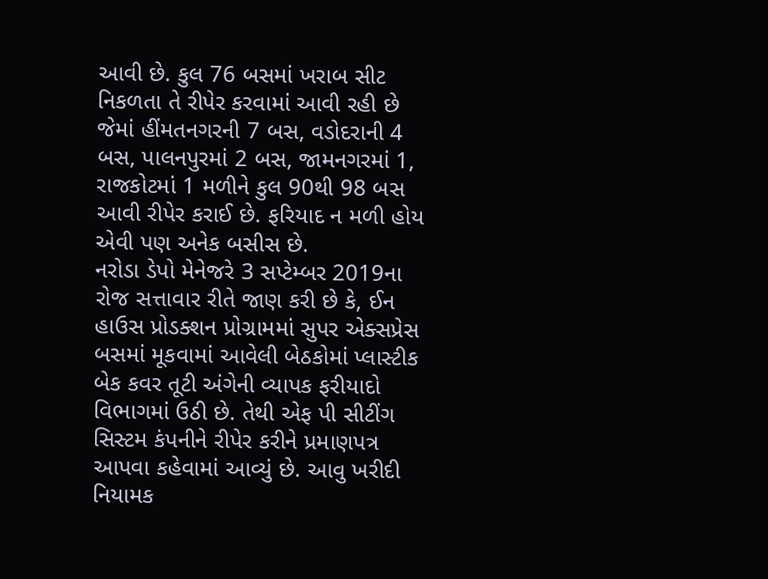આવી છે. કુલ 76 બસમાં ખરાબ સીટ નિકળતા તે રીપેર કરવામાં આવી રહી છે જેમાં હીંમતનગરની 7 બસ, વડોદરાની 4 બસ, પાલનપુરમાં 2 બસ, જામનગરમાં 1, રાજકોટમાં 1 મળીને કુલ 90થી 98 બસ આવી રીપેર કરાઈ છે. ફરિયાદ ન મળી હોય એવી પણ અનેક બસીસ છે.
નરોડા ડેપો મેનેજરે 3 સપ્ટેમ્બર 2019ના રોજ સત્તાવાર રીતે જાણ કરી છે કે, ઈન હાઉસ પ્રોડક્શન પ્રોગ્રામમાં સુપર એક્સપ્રેસ બસમાં મૂકવામાં આવેલી બેઠકોમાં પ્લાસ્ટીક બેક કવર તૂટી અંગેની વ્યાપક ફરીયાદો વિભાગમાં ઉઠી છે. તેથી એફ પી સીટીંગ સિસ્ટમ કંપનીને રીપેર કરીને પ્રમાણપત્ર આપવા કહેવામાં આવ્યું છે. આવુ ખરીદી નિયામક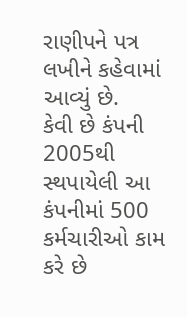રાણીપને પત્ર લખીને કહેવામાં આવ્યું છે.
કેવી છે કંપની
2005થી સ્થપાયેલી આ કંપનીમાં 500 કર્મચારીઓ કામ કરે છે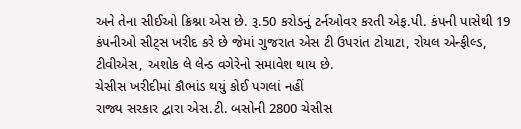અને તેના સીઈઓ ક્રિશ્ના એસ છે. રૂ.50 કરોડનું ટર્નઓવર કરતી એફ.પી. કંપની પાસેથી 19 કંપનીઓ સીટ્સ ખરીદ કરે છે જેમાં ગુજરાત એસ ટી ઉપરાંત ટોયાટા, રોયલ એન્ફીલ્ડ, ટીવીએસ, અશોક લે લેન્ડ વગેરેનો સમાવેશ થાય છે.
ચેસીસ ખરીદીમાં કૌભાંડ થયું કોઈ પગલાં નહીં
રાજ્ય સરકાર દ્વારા એસ.ટી. બસોની 2800 ચેસીસ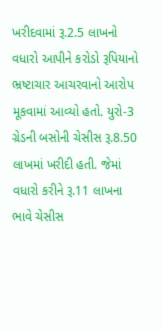ખરીદવામાં રૂ.2.5 લાખનો વધારો આપીને કરોડો રૂપિયાનો ભ્રષ્ટાચાર આચરવાનો આરોપ મૂકવામાં આવ્યો હતો. યુરો-3 ગ્રેડની બસોની ચેસીસ રૂ.8.50 લાખમાં ખરીદી હતી. જેમાં વધારો કરીને રૂ.11 લાખના ભાવે ચેસીસ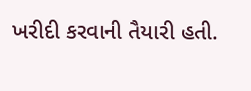ખરીદી કરવાની તૈયારી હતી.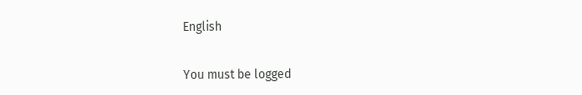English


You must be logged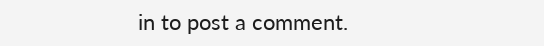in to post a comment.